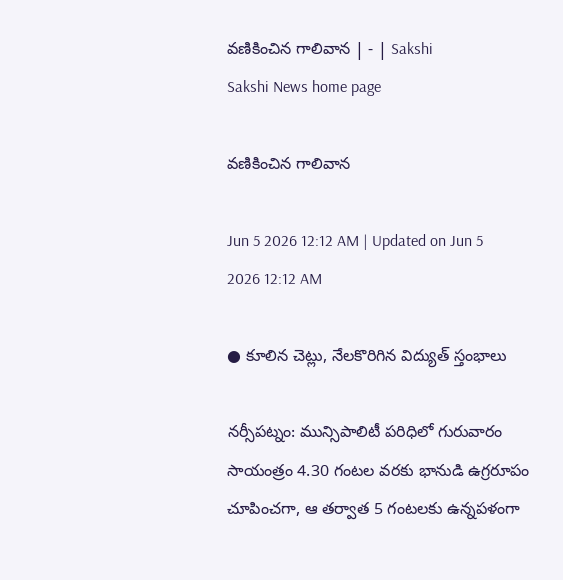వణికించిన గాలివాన | - | Sakshi
Sakshi News home page

వణికించిన గాలివాన

Jun 5 2026 12:12 AM | Updated on Jun 5 2026 12:12 AM

● కూలిన చెట్లు, నేలకొరిగిన విద్యుత్‌ స్తంభాలు

నర్సీపట్నం: మున్సిపాలిటీ పరిధిలో గురువారం సాయంత్రం 4.30 గంటల వరకు భానుడి ఉగ్రరూపం చూపించగా, ఆ తర్వాత 5 గంటలకు ఉన్నపళంగా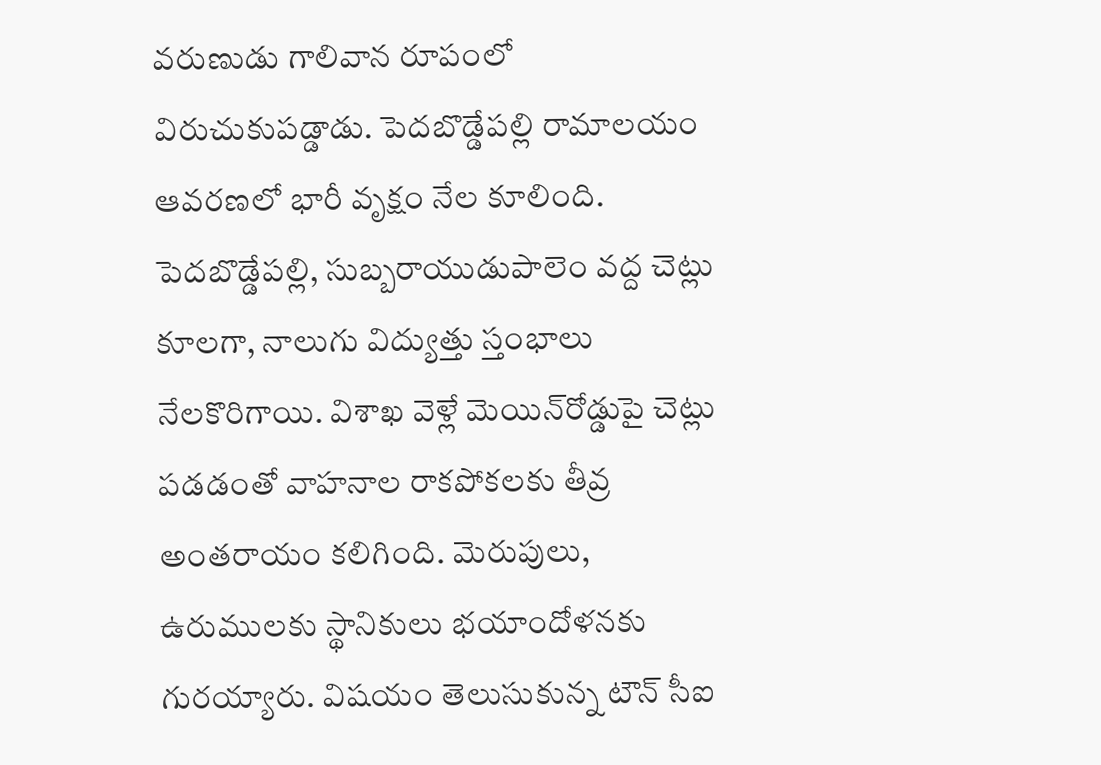వరుణుడు గాలివాన రూపంలో విరుచుకుపడ్డాడు. పెదబొడ్డేపల్లి రామాలయం ఆవరణలో భారీ వృక్షం నేల కూలింది. పెదబొడ్డేపల్లి, సుబ్బరాయుడుపాలెం వద్ద చెట్లు కూలగా, నాలుగు విద్యుత్తు స్తంభాలు నేలకొరిగాయి. విశాఖ వెళ్లే మెయిన్‌రోడ్డుపై చెట్లు పడడంతో వాహనాల రాకపోకలకు తీవ్ర అంతరాయం కలిగింది. మెరుపులు, ఉరుములకు స్థానికులు భయాందోళనకు గురయ్యారు. విషయం తెలుసుకున్న టౌన్‌ సీఐ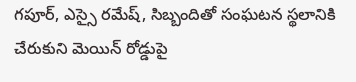గపూర్‌, ఎస్సై రమేష్‌, సిబ్బందితో సంఘటన స్థలానికి చేరుకుని మెయిన్‌ రోడ్డుపై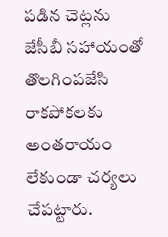పడిన చెట్లను జేసీబీ సహాయంతో తొలగింపజేసి రాకపోకలకు అంతరాయం లేకుండా చర్యలు చేపట్టారు.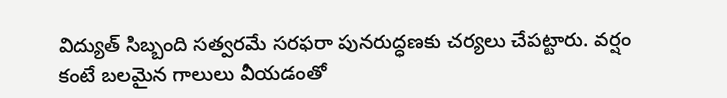విద్యుత్‌ సిబ్బంది సత్వరమే సరఫరా పునరుద్ధణకు చర్యలు చేపట్టారు. వర్షం కంటే బలమైన గాలులు వీయడంతో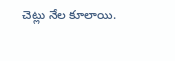చెట్లు నేల కూలాయి.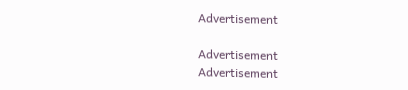Advertisement

Advertisement
Advertisement